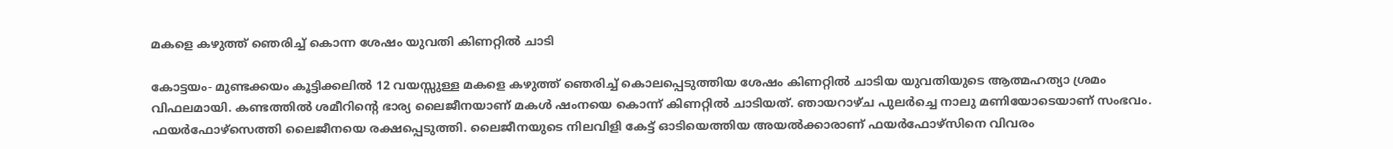മകളെ കഴുത്ത് ഞെരിച്ച് കൊന്ന ശേഷം യുവതി കിണറ്റില്‍ ചാടി

കോട്ടയം- മുണ്ടക്കയം കൂട്ടിക്കലില്‍ 12 വയസ്സുള്ള മകളെ കഴുത്ത് ഞെരിച്ച് കൊലപ്പെടുത്തിയ ശേഷം കിണറ്റില്‍ ചാടിയ യുവതിയുടെ ആത്മഹത്യാ ശ്രമം വിഫലമായി. കണ്ടത്തില്‍ ശമീറിന്റെ ഭാര്യ ലൈജീനയാണ് മകള്‍ ഷംനയെ കൊന്ന് കിണറ്റില്‍ ചാടിയത്. ഞായറാഴ്ച പുലര്‍ച്ചെ നാലു മണിയോടെയാണ് സംഭവം. ഫയര്‍ഫോഴ്‌സെത്തി ലൈജീനയെ രക്ഷപ്പെടുത്തി. ലൈജീനയുടെ നിലവിളി കേട്ട് ഓടിയെത്തിയ അയല്‍ക്കാരാണ് ഫയര്‍ഫോഴ്‌സിനെ വിവരം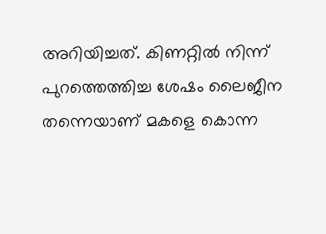അറിയിച്ചത്. കിണറ്റില്‍ നിന്ന് പുറത്തെത്തിച്ച ശേഷം ലൈജീന തന്നെയാണ് മകളെ കൊന്ന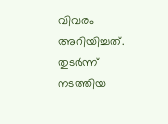വിവരം അറിയിച്ചത്. തുടര്‍ന്ന് നടത്തിയ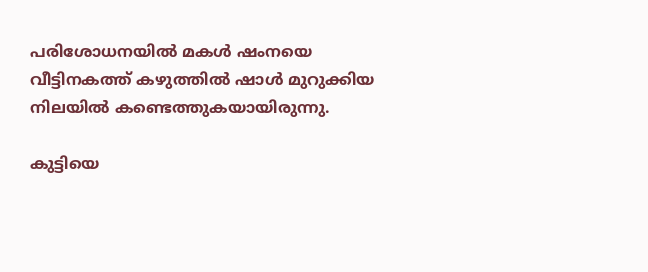പരിശോധനയില്‍ മകള്‍ ഷംനയെ വീട്ടിനകത്ത് കഴുത്തില്‍ ഷാള്‍ മുറുക്കിയ നിലയില്‍ കണ്ടെത്തുകയായിരുന്നു.

കുട്ടിയെ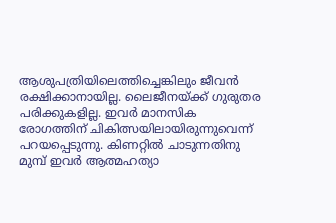ആശുപത്രിയിലെത്തിച്ചെങ്കിലും ജീവന്‍ രക്ഷിക്കാനായില്ല. ലൈജീനയ്ക്ക് ഗുരുതര പരിക്കുകളില്ല. ഇവര്‍ മാനസിക രോഗത്തിന് ചികിത്സയിലായിരുന്നുവെന്ന് പറയപ്പെടുന്നു. കിണറ്റില്‍ ചാടുന്നതിനു മുമ്പ് ഇവര്‍ ആത്മഹത്യാ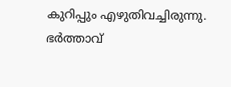കുറിപ്പും എഴുതിവച്ചിരുന്നു. ഭര്‍ത്താവ്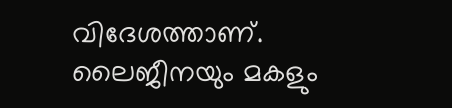വിദേശത്താണ്. ലൈജീനയും മകളും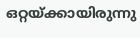ഒറ്റയ്ക്കായിരുന്നു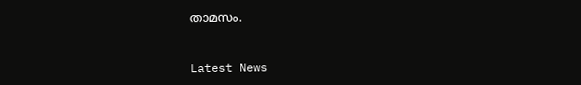താമസം.


Latest News